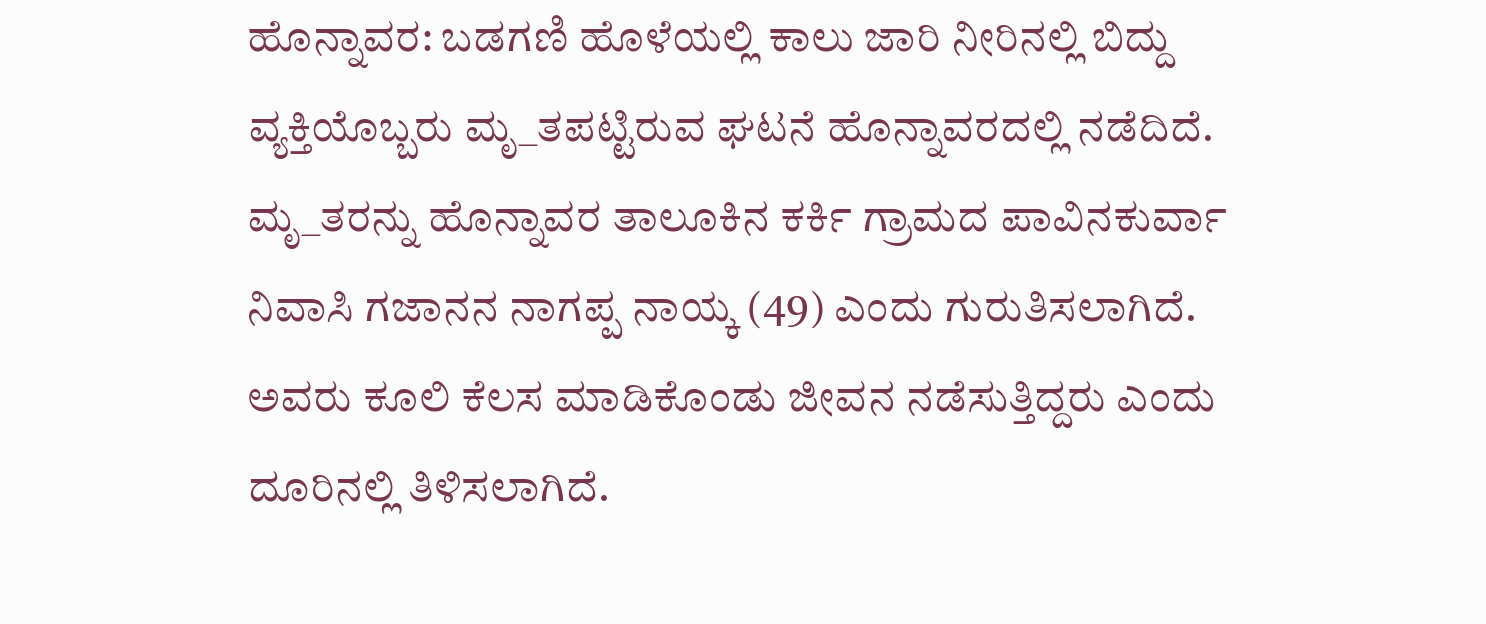ಹೊನ್ನಾವರ: ಬಡಗಣಿ ಹೊಳೆಯಲ್ಲಿ ಕಾಲು ಜಾರಿ ನೀರಿನಲ್ಲಿ ಬಿದ್ದು ವ್ಯಕ್ತಿಯೊಬ್ಬರು ಮೃ_ತಪಟ್ಟಿರುವ ಘಟನೆ ಹೊನ್ನಾವರದಲ್ಲಿ ನಡೆದಿದೆ.
ಮೃ_ತರನ್ನು ಹೊನ್ನಾವರ ತಾಲೂಕಿನ ಕರ್ಕಿ ಗ್ರಾಮದ ಪಾವಿನಕುರ್ವಾ ನಿವಾಸಿ ಗಜಾನನ ನಾಗಪ್ಪ ನಾಯ್ಕ (49) ಎಂದು ಗುರುತಿಸಲಾಗಿದೆ. ಅವರು ಕೂಲಿ ಕೆಲಸ ಮಾಡಿಕೊಂಡು ಜೀವನ ನಡೆಸುತ್ತಿದ್ದರು ಎಂದು ದೂರಿನಲ್ಲಿ ತಿಳಿಸಲಾಗಿದೆ.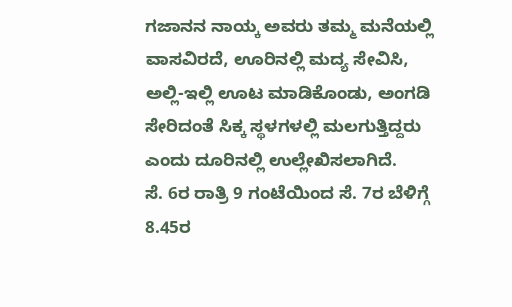ಗಜಾನನ ನಾಯ್ಕ ಅವರು ತಮ್ಮ ಮನೆಯಲ್ಲಿ ವಾಸವಿರದೆ, ಊರಿನಲ್ಲಿ ಮದ್ಯ ಸೇವಿಸಿ, ಅಲ್ಲಿ-ಇಲ್ಲಿ ಊಟ ಮಾಡಿಕೊಂಡು, ಅಂಗಡಿ ಸೇರಿದಂತೆ ಸಿಕ್ಕ ಸ್ಥಳಗಳಲ್ಲಿ ಮಲಗುತ್ತಿದ್ದರು ಎಂದು ದೂರಿನಲ್ಲಿ ಉಲ್ಲೇಖಿಸಲಾಗಿದೆ.
ಸೆ. 6ರ ರಾತ್ರಿ 9 ಗಂಟೆಯಿಂದ ಸೆ. 7ರ ಬೆಳಿಗ್ಗೆ 8.45ರ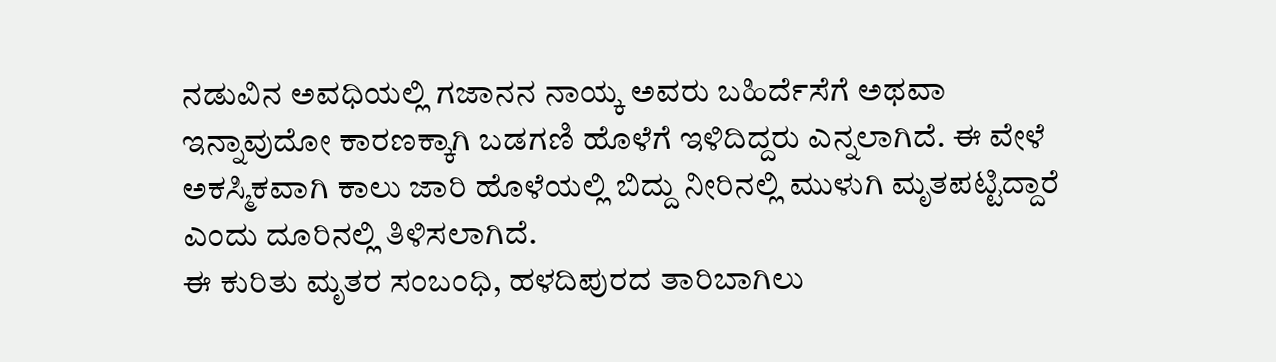ನಡುವಿನ ಅವಧಿಯಲ್ಲಿ ಗಜಾನನ ನಾಯ್ಕ ಅವರು ಬಹಿರ್ದೆಸೆಗೆ ಅಥವಾ ಇನ್ನಾವುದೋ ಕಾರಣಕ್ಕಾಗಿ ಬಡಗಣಿ ಹೊಳೆಗೆ ಇಳಿದಿದ್ದರು ಎನ್ನಲಾಗಿದೆ. ಈ ವೇಳೆ ಅಕಸ್ಮಿಕವಾಗಿ ಕಾಲು ಜಾರಿ ಹೊಳೆಯಲ್ಲಿ ಬಿದ್ದು ನೀರಿನಲ್ಲಿ ಮುಳುಗಿ ಮೃತಪಟ್ಟಿದ್ದಾರೆ ಎಂದು ದೂರಿನಲ್ಲಿ ತಿಳಿಸಲಾಗಿದೆ.
ಈ ಕುರಿತು ಮೃತರ ಸಂಬಂಧಿ, ಹಳದಿಪುರದ ತಾರಿಬಾಗಿಲು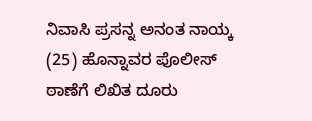ನಿವಾಸಿ ಪ್ರಸನ್ನ ಅನಂತ ನಾಯ್ಕ (25) ಹೊನ್ನಾವರ ಪೊಲೀಸ್ ಠಾಣೆಗೆ ಲಿಖಿತ ದೂರು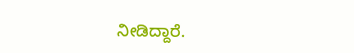ನೀಡಿದ್ದಾರೆ.